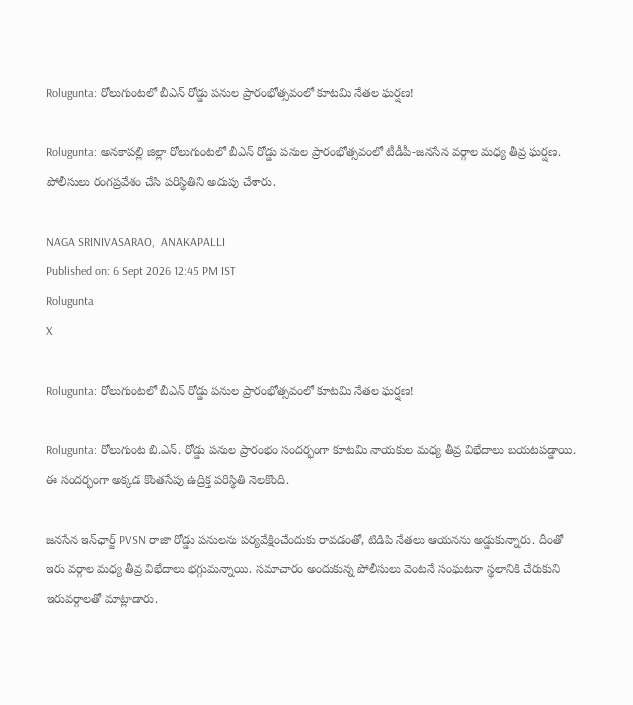Rolugunta: రోలుగుంటలో బీఎన్ రోడ్డు పనుల ప్రారంభోత్సవంలో కూటమి నేతల ఘర్షణ!

Rolugunta: అనకాపల్లి జిల్లా రోలుగుంటలో బీఎన్ రోడ్డు పనుల ప్రారంభోత్సవంలో టీడీపీ-జనసేన వర్గాల మధ్య తీవ్ర ఘర్షణ. పోలీసులు రంగప్రవేశం చేసి పరిస్థితిని అదుపు చేశారు.

NAGA SRINIVASARAO,  ANAKAPALLI
Published on: 6 Sept 2026 12:45 PM IST
Rolugunta
X

Rolugunta: రోలుగుంటలో బీఎన్ రోడ్డు పనుల ప్రారంభోత్సవంలో కూటమి నేతల ఘర్షణ!

Rolugunta: రోలుగుంట బి.ఎన్. రోడ్డు పనుల ప్రారంభం సందర్భంగా కూటమి నాయకుల మధ్య తీవ్ర విభేదాలు బయటపడ్డాయి. ఈ సందర్భంగా అక్కడ కొంతసేపు ఉద్రిక్త పరిస్థితి నెలకొంది.

జనసేన ఇన్‌ఛార్జ్ PVSN రాజా రోడ్డు పనులను పర్యవేక్షించేందుకు రావడంతో, టిడిపి నేతలు ఆయనను అడ్డుకున్నారు. దీంతో ఇరు వర్గాల మధ్య తీవ్ర విభేదాలు భగ్గుమన్నాయి. సమాచారం అందుకున్న పోలీసులు వెంటనే సంఘటనా స్థలానికి చేరుకుని ఇరువర్గాలతో మాట్లాడారు.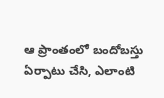ఆ ప్రాంతంలో బందోబస్తు ఏర్పాటు చేసి, ఎలాంటి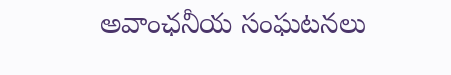అవాంఛనీయ సంఘటనలు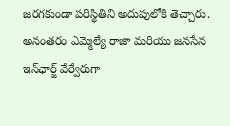జరగకుండా పరిస్థితిని అదుపులోకి తెచ్చారు. అనంతరం ఎమ్మెల్యే రాజా మరియు జనసేన ఇన్‌ఛార్జ్ వేర్వేరుగా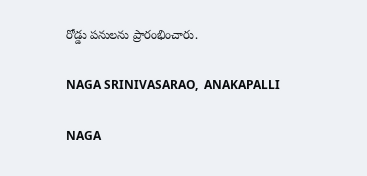రోడ్డు పనులను ప్రారంభించారు.

NAGA SRINIVASARAO,  ANAKAPALLI

NAGA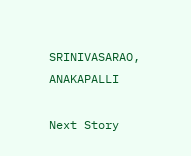SRINIVASARAO, ANAKAPALLI

Next Story